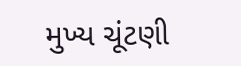મુખ્ય ચૂંટણી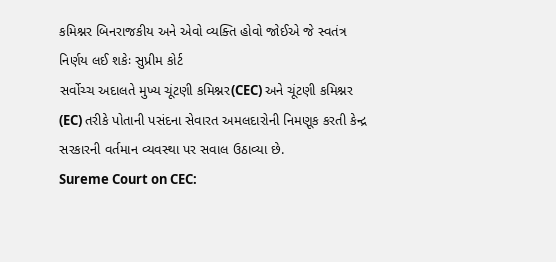કમિશ્નર બિનરાજકીય અને એવો વ્યક્તિ હોવો જોઈએ જે સ્વતંત્ર નિર્ણય લઈ શકેઃ સુપ્રીમ કોર્ટ
સર્વોચ્ચ અદાલતે મુખ્ય ચૂંટણી કમિશ્નર(CEC) અને ચૂંટણી કમિશ્નર (EC) તરીકે પોતાની પસંદના સેવારત અમલદારોની નિમણૂક કરતી કેન્દ્ર સરકારની વર્તમાન વ્યવસ્થા પર સવાલ ઉઠાવ્યા છે.
Sureme Court on CEC: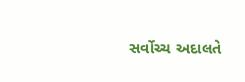સર્વોચ્ચ અદાલતે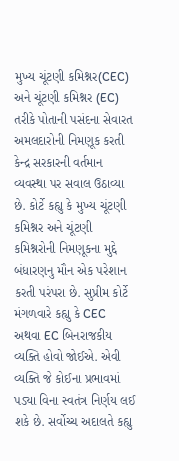મુખ્ય ચૂંટણી કમિશ્નર(CEC) અને ચૂંટણી કમિશ્નર (EC) તરીકે પોતાની પસંદના સેવારત અમલદારોની નિમણૂક કરતી કેન્દ્ર સરકારની વર્તમાન વ્યવસ્થા પર સવાલ ઉઠાવ્યા છે. કોર્ટે કહ્યુ કે મુખ્ય ચૂંટણી કમિશ્નર અને ચૂંટણી કમિશ્નરોની નિમણૂકના મુદ્દે બંધારણનુ મૌન એક પરેશાન કરતી પરંપરા છે. સુપ્રીમ કોર્ટે મંગળવારે કહ્યુ કે CEC અથવા EC બિનરાજકીય વ્યક્તિ હોવો જોઈએ. એવી વ્યક્તિ જે કોઈના પ્રભાવમાં પડ્યા વિના સ્વતંત્ર નિર્ણય લઈ શકે છે. સર્વોચ્ચ અદાલતે કહ્યુ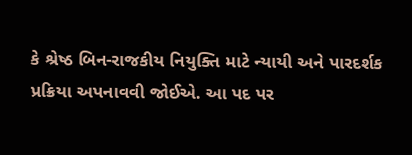કે શ્રેષ્ઠ બિન-રાજકીય નિયુક્તિ માટે ન્યાયી અને પારદર્શક પ્રક્રિયા અપનાવવી જોઈએ. આ પદ પર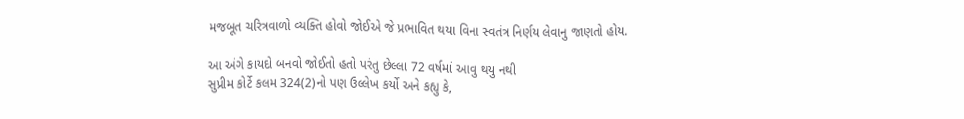મજબૂત ચરિત્રવાળો વ્યક્તિ હોવો જોઈએ જે પ્રભાવિત થયા વિના સ્વતંત્ર નિર્ણય લેવાનુ જાણતો હોય.

આ અંગે કાયદો બનવો જોઈતો હતો પરંતુ છેલ્લા 72 વર્ષમાં આવુ થયુ નથી
સુપ્રીમ કોર્ટે કલમ 324(2)નો પણ ઉલ્લેખ કર્યો અને કહ્યુ કે,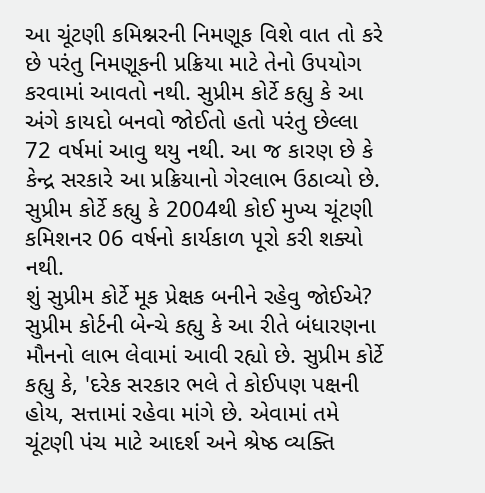આ ચૂંટણી કમિશ્નરની નિમણૂક વિશે વાત તો કરે છે પરંતુ નિમણૂકની પ્રક્રિયા માટે તેનો ઉપયોગ કરવામાં આવતો નથી. સુપ્રીમ કોર્ટે કહ્યુ કે આ અંગે કાયદો બનવો જોઈતો હતો પરંતુ છેલ્લા 72 વર્ષમાં આવુ થયુ નથી. આ જ કારણ છે કે કેન્દ્ર સરકારે આ પ્રક્રિયાનો ગેરલાભ ઉઠાવ્યો છે. સુપ્રીમ કોર્ટે કહ્યુ કે 2004થી કોઈ મુખ્ય ચૂંટણી કમિશનર 06 વર્ષનો કાર્યકાળ પૂરો કરી શક્યો નથી.
શું સુપ્રીમ કોર્ટે મૂક પ્રેક્ષક બનીને રહેવુ જોઈએ?
સુપ્રીમ કોર્ટની બેન્ચે કહ્યુ કે આ રીતે બંધારણના મૌનનો લાભ લેવામાં આવી રહ્યો છે. સુપ્રીમ કોર્ટે કહ્યુ કે, 'દરેક સરકાર ભલે તે કોઈપણ પક્ષની હોય, સત્તામાં રહેવા માંગે છે. એવામાં તમે ચૂંટણી પંચ માટે આદર્શ અને શ્રેષ્ઠ વ્યક્તિ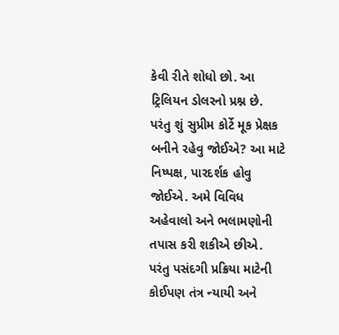કેવી રીતે શોધો છો. આ ટ્રિલિયન ડોલરનો પ્રશ્ન છે. પરંતુ શું સુપ્રીમ કોર્ટે મૂક પ્રેક્ષક બનીને રહેવુ જોઈએ? આ માટે નિષ્પક્ષ, પારદર્શક હોવુ જોઈએ. અમે વિવિધ અહેવાલો અને ભલામણોની તપાસ કરી શકીએ છીએ. પરંતુ પસંદગી પ્રક્રિયા માટેની કોઈપણ તંત્ર ન્યાયી અને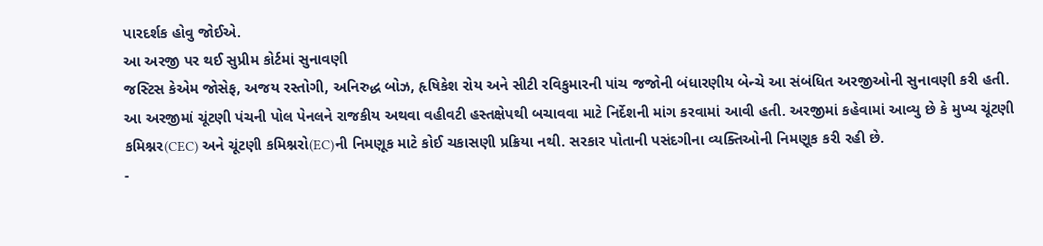પારદર્શક હોવુ જોઈએ.
આ અરજી પર થઈ સુપ્રીમ કોર્ટમાં સુનાવણી
જસ્ટિસ કેએમ જોસેફ, અજય રસ્તોગી, અનિરુદ્ધ બોઝ, હૃષિકેશ રોય અને સીટી રવિકુમારની પાંચ જજોની બંધારણીય બેન્ચે આ સંબંધિત અરજીઓની સુનાવણી કરી હતી. આ અરજીમાં ચૂંટણી પંચની પોલ પેનલને રાજકીય અથવા વહીવટી હસ્તક્ષેપથી બચાવવા માટે નિર્દેશની માંગ કરવામાં આવી હતી. અરજીમાં કહેવામાં આવ્યુ છે કે મુખ્ય ચૂંટણી કમિશ્નર(CEC) અને ચૂંટણી કમિશ્નરો(EC)ની નિમણૂક માટે કોઈ ચકાસણી પ્રક્રિયા નથી. સરકાર પોતાની પસંદગીના વ્યક્તિઓની નિમણૂક કરી રહી છે.
-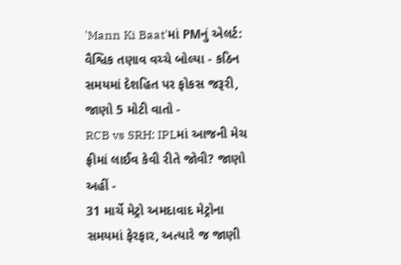'Mann Ki Baat'માં PMનું એલર્ટ: વૈશ્વિક તણાવ વચ્ચે બોલ્યા - કઠિન સમયમાં દેશહિત પર ફોકસ જરૂરી, જાણો 5 મોટી વાતો -
RCB vs SRH: IPLમાં આજની મેચ ફ્રીમાં લાઈવ કેવી રીતે જોવી? જાણો અહીં -
31 માર્ચે મેટ્રો અમદાવાદ મેટ્રોના સમયમાં ફેરફાર, અત્યારે જ જાણી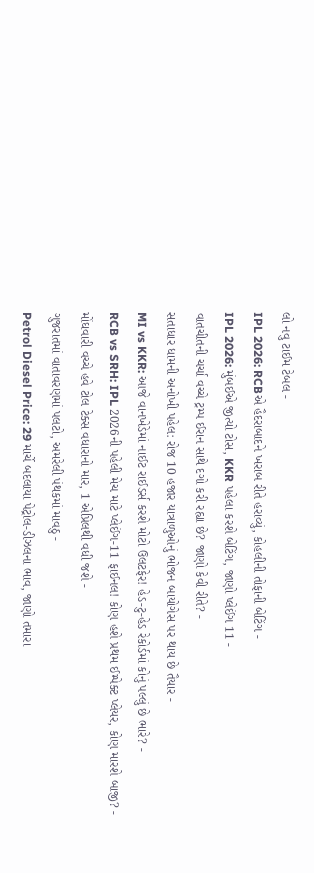લો નવુ ટાઈમ ટેબલ -
IPL 2026: RCBએ હૈદરાબાદને ખરાબ રીતે હરાવ્યું, કોહલીની તોફાની બેટિંગ -
IPL 2026: મુંબઈએ જીત્યો ટોસ, KKR પહેલા કરશે બેટિંગ, જાણો પ્લેઈંગ 11 -
વાતચીતની ચર્ચા વચ્ચે ટ્રમ્પ ઈરાન સાથે દગો કરી રહ્યા છે? જાણો કેવી રીતે? -
સતાધાર ધામની અનોખી પહેલ: રોજ 10 હજાર યાત્રાળુઓનું ભોજન બાયોગેસ પર થાય છે તૈયાર -
MI vs KKR: આજે વાનખેડેમાં નાઈટ રાઈડર્સ કરશે મોટો ઉલટફેર! હેડ-ટુ-હેડ રેકોર્ડમાં કોનું પલ્લું છે ભારે? -
RCB vs SRH: IPL 2026ની પહેલી મેચ માટે પ્લેઈંગ-11 ફાઈનલ! કોણ હશે પ્રથમ ઈમ્પેક્ટ પ્લેયર, કોણ મારશે બાજી? -
મોંઘવારી વચ્ચે હવે ટોલ ટેક્સ વધારાનો માર, 1 એપ્રિલથી વધી જશે -
ગુજરાતમાં વાતાવરણમાં પલટો, અમરેલી પંથકમાં માવઠુ -
Petrol Diesel Price: 29 માર્ચે બદલાયા પેટ્રોલ-ડીઝલના ભાવ, જાણો તમારા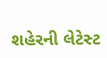શહેરની લેટેસ્ટ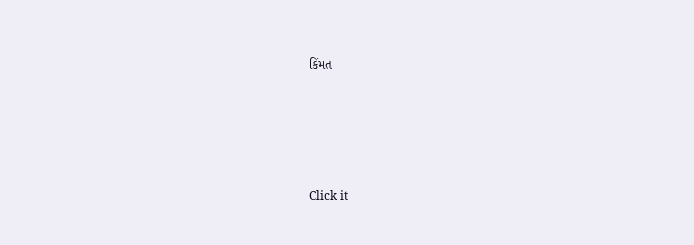કિંમત






Click it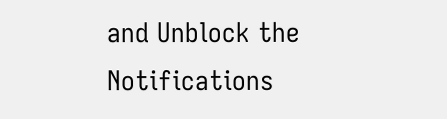and Unblock the Notifications